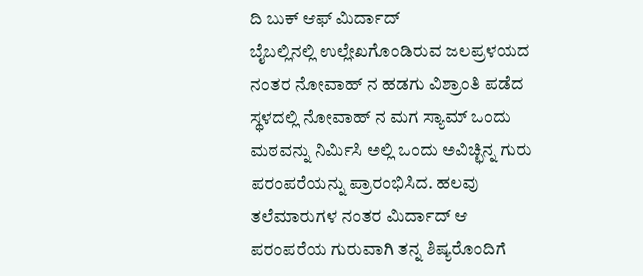ದಿ ಬುಕ್ ಆಫ್ ಮಿರ್ದಾದ್
ಬೈಬಲ್ಲಿನಲ್ಲಿ ಉಲ್ಲೇಖಗೊಂಡಿರುವ ಜಲಪ್ರಳಯದ ನಂತರ ನೋವಾಹ್ ನ ಹಡಗು ವಿಶ್ರಾಂತಿ ಪಡೆದ ಸ್ಥಳದಲ್ಲಿ ನೋವಾಹ್ ನ ಮಗ ಸ್ಯಾಮ್ ಒಂದು ಮಠವನ್ನು ನಿರ್ಮಿಸಿ ಅಲ್ಲಿ ಒಂದು ಅವಿಚ್ಛಿನ್ನ ಗುರು ಪರಂಪರೆಯನ್ನು ಪ್ರಾರಂಭಿಸಿದ. ಹಲವು ತಲೆಮಾರುಗಳ ನಂತರ ಮಿರ್ದಾದ್ ಆ ಪರಂಪರೆಯ ಗುರುವಾಗಿ ತನ್ನ ಶಿಷ್ಯರೊಂದಿಗೆ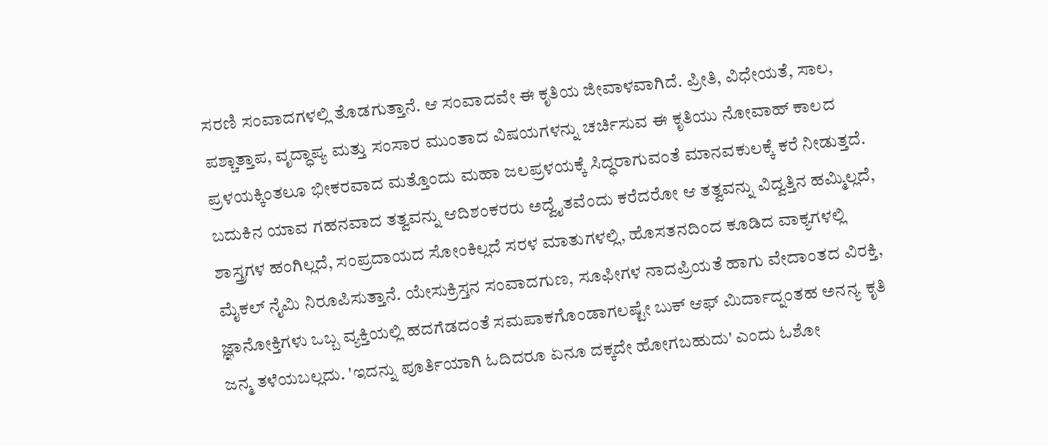ಸರಣಿ ಸಂವಾದಗಳಲ್ಲಿ ತೊಡಗುತ್ತಾನೆ. ಆ ಸಂವಾದವೇ ಈ ಕೃತಿಯ ಜೀವಾಳವಾಗಿದೆ. ಪ್ರೀತಿ, ವಿಧೇಯತೆ, ಸಾಲ, ಪಶ್ಚಾತ್ತಾಪ, ವೃದ್ಧಾಪ್ಯ ಮತ್ತು ಸಂಸಾರ ಮುಂತಾದ ವಿಷಯಗಳನ್ನು ಚರ್ಚಿಸುವ ಈ ಕೃತಿಯು ನೋವಾಹ್ ಕಾಲದ ಪ್ರಳಯಕ್ಕಿಂತಲೂ ಭೀಕರವಾದ ಮತ್ತೊಂದು ಮಹಾ ಜಲಪ್ರಳಯಕ್ಕೆ ಸಿದ್ಧರಾಗುವಂತೆ ಮಾನವಕುಲಕ್ಕೆ ಕರೆ ನೀಡುತ್ತದೆ.
ಬದುಕಿನ ಯಾವ ಗಹನವಾದ ತತ್ವವನ್ನು ಆದಿಶಂಕರರು ಅದ್ವೈತವೆಂದು ಕರೆದರೋ ಆ ತತ್ವವನ್ನು ವಿದ್ವತ್ತಿನ ಹಮ್ಮಿಲ್ಲದೆ, ಶಾಸ್ತ್ರಗಳ ಹಂಗಿಲ್ಲದೆ, ಸಂಪ್ರದಾಯದ ಸೋಂಕಿಲ್ಲದೆ ಸರಳ ಮಾತುಗಳಲ್ಲಿ, ಹೊಸತನದಿಂದ ಕೂಡಿದ ವಾಕ್ಯಗಳಲ್ಲಿ ಮೈಕಲ್ ನೈಮಿ ನಿರೂಪಿಸುತ್ತಾನೆ. ಯೇಸುಕ್ರಿಸ್ತನ ಸಂವಾದಗುಣ, ಸೂಫೀಗಳ ನಾದಪ್ರಿಯತೆ ಹಾಗು ವೇದಾಂತದ ವಿರಕ್ತಿ, ಜ್ಞಾನೋಕ್ತಿಗಳು ಒಬ್ಬ ವ್ಯಕ್ತಿಯಲ್ಲಿ ಹದಗೆಡದಂತೆ ಸಮಪಾಕಗೊಂಡಾಗಲಷ್ಟೇ ಬುಕ್ ಆಫ್ ಮಿರ್ದಾದ್ನಂತಹ ಅನನ್ಯ ಕೃತಿ ಜನ್ಮ ತಳೆಯಬಲ್ಲದು. 'ಇದನ್ನು ಪೂರ್ತಿಯಾಗಿ ಓದಿದರೂ ಏನೂ ದಕ್ಕದೇ ಹೋಗಬಹುದು' ಎಂದು ಓಶೋ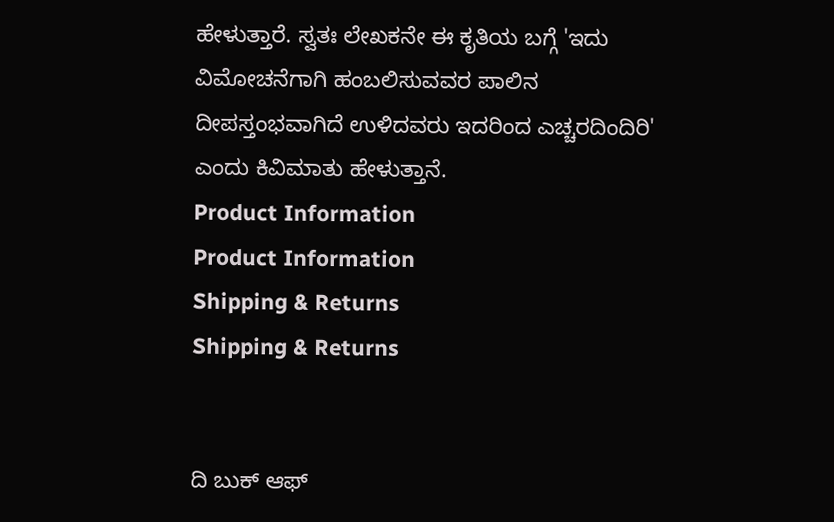ಹೇಳುತ್ತಾರೆ. ಸ್ವತಃ ಲೇಖಕನೇ ಈ ಕೃತಿಯ ಬಗ್ಗೆ 'ಇದು ವಿಮೋಚನೆಗಾಗಿ ಹಂಬಲಿಸುವವರ ಪಾಲಿನ ದೀಪಸ್ತಂಭವಾಗಿದೆ ಉಳಿದವರು ಇದರಿಂದ ಎಚ್ಚರದಿಂದಿರಿ' ಎಂದು ಕಿವಿಮಾತು ಹೇಳುತ್ತಾನೆ.
Product Information
Product Information
Shipping & Returns
Shipping & Returns


ದಿ ಬುಕ್ ಆಫ್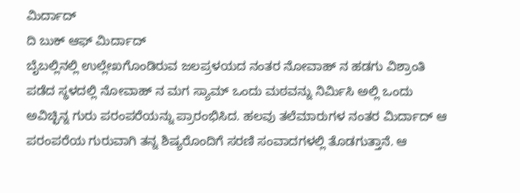ಮಿರ್ದಾದ್
ದಿ ಬುಕ್ ಆಫ್ ಮಿರ್ದಾದ್
ಬೈಬಲ್ಲಿನಲ್ಲಿ ಉಲ್ಲೇಖಗೊಂಡಿರುವ ಜಲಪ್ರಳಯದ ನಂತರ ನೋವಾಹ್ ನ ಹಡಗು ವಿಶ್ರಾಂತಿ ಪಡೆದ ಸ್ಥಳದಲ್ಲಿ ನೋವಾಹ್ ನ ಮಗ ಸ್ಯಾಮ್ ಒಂದು ಮಠವನ್ನು ನಿರ್ಮಿಸಿ ಅಲ್ಲಿ ಒಂದು ಅವಿಚ್ಛಿನ್ನ ಗುರು ಪರಂಪರೆಯನ್ನು ಪ್ರಾರಂಭಿಸಿದ. ಹಲವು ತಲೆಮಾರುಗಳ ನಂತರ ಮಿರ್ದಾದ್ ಆ ಪರಂಪರೆಯ ಗುರುವಾಗಿ ತನ್ನ ಶಿಷ್ಯರೊಂದಿಗೆ ಸರಣಿ ಸಂವಾದಗಳಲ್ಲಿ ತೊಡಗುತ್ತಾನೆ. ಆ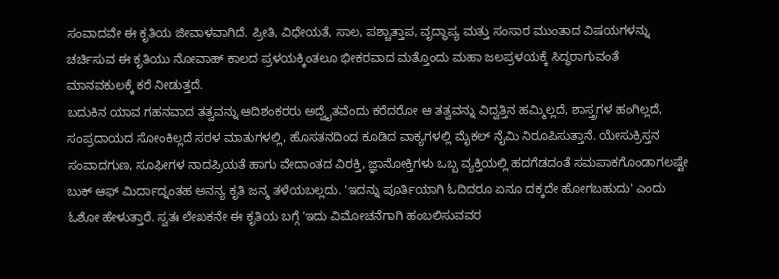ಸಂವಾದವೇ ಈ ಕೃತಿಯ ಜೀವಾಳವಾಗಿದೆ. ಪ್ರೀತಿ, ವಿಧೇಯತೆ, ಸಾಲ, ಪಶ್ಚಾತ್ತಾಪ, ವೃದ್ಧಾಪ್ಯ ಮತ್ತು ಸಂಸಾರ ಮುಂತಾದ ವಿಷಯಗಳನ್ನು ಚರ್ಚಿಸುವ ಈ ಕೃತಿಯು ನೋವಾಹ್ ಕಾಲದ ಪ್ರಳಯಕ್ಕಿಂತಲೂ ಭೀಕರವಾದ ಮತ್ತೊಂದು ಮಹಾ ಜಲಪ್ರಳಯಕ್ಕೆ ಸಿದ್ಧರಾಗುವಂತೆ ಮಾನವಕುಲಕ್ಕೆ ಕರೆ ನೀಡುತ್ತದೆ.
ಬದುಕಿನ ಯಾವ ಗಹನವಾದ ತತ್ವವನ್ನು ಆದಿಶಂಕರರು ಅದ್ವೈತವೆಂದು ಕರೆದರೋ ಆ ತತ್ವವನ್ನು ವಿದ್ವತ್ತಿನ ಹಮ್ಮಿಲ್ಲದೆ, ಶಾಸ್ತ್ರಗಳ ಹಂಗಿಲ್ಲದೆ, ಸಂಪ್ರದಾಯದ ಸೋಂಕಿಲ್ಲದೆ ಸರಳ ಮಾತುಗಳಲ್ಲಿ, ಹೊಸತನದಿಂದ ಕೂಡಿದ ವಾಕ್ಯಗಳಲ್ಲಿ ಮೈಕಲ್ ನೈಮಿ ನಿರೂಪಿಸುತ್ತಾನೆ. ಯೇಸುಕ್ರಿಸ್ತನ ಸಂವಾದಗುಣ, ಸೂಫೀಗಳ ನಾದಪ್ರಿಯತೆ ಹಾಗು ವೇದಾಂತದ ವಿರಕ್ತಿ, ಜ್ಞಾನೋಕ್ತಿಗಳು ಒಬ್ಬ ವ್ಯಕ್ತಿಯಲ್ಲಿ ಹದಗೆಡದಂತೆ ಸಮಪಾಕಗೊಂಡಾಗಲಷ್ಟೇ ಬುಕ್ ಆಫ್ ಮಿರ್ದಾದ್ನಂತಹ ಅನನ್ಯ ಕೃತಿ ಜನ್ಮ ತಳೆಯಬಲ್ಲದು. 'ಇದನ್ನು ಪೂರ್ತಿಯಾಗಿ ಓದಿದರೂ ಏನೂ ದಕ್ಕದೇ ಹೋಗಬಹುದು' ಎಂದು ಓಶೋ ಹೇಳುತ್ತಾರೆ. ಸ್ವತಃ ಲೇಖಕನೇ ಈ ಕೃತಿಯ ಬಗ್ಗೆ 'ಇದು ವಿಮೋಚನೆಗಾಗಿ ಹಂಬಲಿಸುವವರ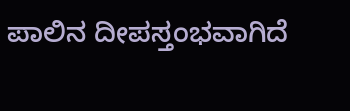ಪಾಲಿನ ದೀಪಸ್ತಂಭವಾಗಿದೆ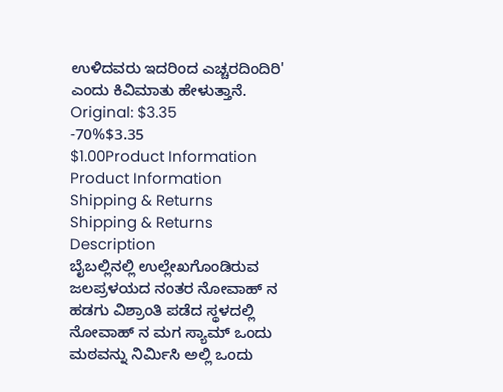ಉಳಿದವರು ಇದರಿಂದ ಎಚ್ಚರದಿಂದಿರಿ' ಎಂದು ಕಿವಿಮಾತು ಹೇಳುತ್ತಾನೆ.
Original: $3.35
-70%$3.35
$1.00Product Information
Product Information
Shipping & Returns
Shipping & Returns
Description
ಬೈಬಲ್ಲಿನಲ್ಲಿ ಉಲ್ಲೇಖಗೊಂಡಿರುವ ಜಲಪ್ರಳಯದ ನಂತರ ನೋವಾಹ್ ನ ಹಡಗು ವಿಶ್ರಾಂತಿ ಪಡೆದ ಸ್ಥಳದಲ್ಲಿ ನೋವಾಹ್ ನ ಮಗ ಸ್ಯಾಮ್ ಒಂದು ಮಠವನ್ನು ನಿರ್ಮಿಸಿ ಅಲ್ಲಿ ಒಂದು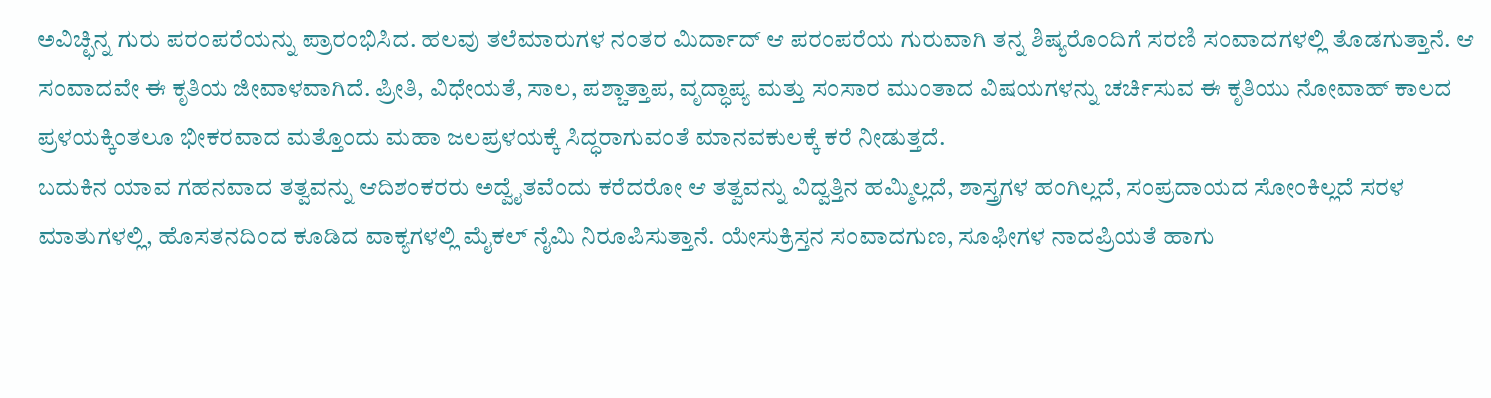ಅವಿಚ್ಛಿನ್ನ ಗುರು ಪರಂಪರೆಯನ್ನು ಪ್ರಾರಂಭಿಸಿದ. ಹಲವು ತಲೆಮಾರುಗಳ ನಂತರ ಮಿರ್ದಾದ್ ಆ ಪರಂಪರೆಯ ಗುರುವಾಗಿ ತನ್ನ ಶಿಷ್ಯರೊಂದಿಗೆ ಸರಣಿ ಸಂವಾದಗಳಲ್ಲಿ ತೊಡಗುತ್ತಾನೆ. ಆ ಸಂವಾದವೇ ಈ ಕೃತಿಯ ಜೀವಾಳವಾಗಿದೆ. ಪ್ರೀತಿ, ವಿಧೇಯತೆ, ಸಾಲ, ಪಶ್ಚಾತ್ತಾಪ, ವೃದ್ಧಾಪ್ಯ ಮತ್ತು ಸಂಸಾರ ಮುಂತಾದ ವಿಷಯಗಳನ್ನು ಚರ್ಚಿಸುವ ಈ ಕೃತಿಯು ನೋವಾಹ್ ಕಾಲದ ಪ್ರಳಯಕ್ಕಿಂತಲೂ ಭೀಕರವಾದ ಮತ್ತೊಂದು ಮಹಾ ಜಲಪ್ರಳಯಕ್ಕೆ ಸಿದ್ಧರಾಗುವಂತೆ ಮಾನವಕುಲಕ್ಕೆ ಕರೆ ನೀಡುತ್ತದೆ.
ಬದುಕಿನ ಯಾವ ಗಹನವಾದ ತತ್ವವನ್ನು ಆದಿಶಂಕರರು ಅದ್ವೈತವೆಂದು ಕರೆದರೋ ಆ ತತ್ವವನ್ನು ವಿದ್ವತ್ತಿನ ಹಮ್ಮಿಲ್ಲದೆ, ಶಾಸ್ತ್ರಗಳ ಹಂಗಿಲ್ಲದೆ, ಸಂಪ್ರದಾಯದ ಸೋಂಕಿಲ್ಲದೆ ಸರಳ ಮಾತುಗಳಲ್ಲಿ, ಹೊಸತನದಿಂದ ಕೂಡಿದ ವಾಕ್ಯಗಳಲ್ಲಿ ಮೈಕಲ್ ನೈಮಿ ನಿರೂಪಿಸುತ್ತಾನೆ. ಯೇಸುಕ್ರಿಸ್ತನ ಸಂವಾದಗುಣ, ಸೂಫೀಗಳ ನಾದಪ್ರಿಯತೆ ಹಾಗು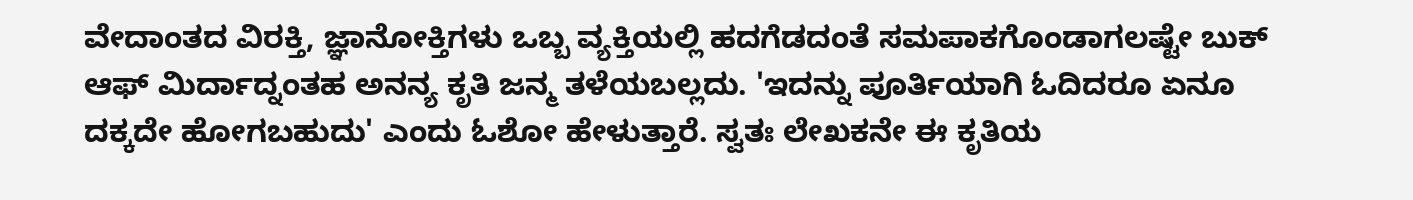ವೇದಾಂತದ ವಿರಕ್ತಿ, ಜ್ಞಾನೋಕ್ತಿಗಳು ಒಬ್ಬ ವ್ಯಕ್ತಿಯಲ್ಲಿ ಹದಗೆಡದಂತೆ ಸಮಪಾಕಗೊಂಡಾಗಲಷ್ಟೇ ಬುಕ್ ಆಫ್ ಮಿರ್ದಾದ್ನಂತಹ ಅನನ್ಯ ಕೃತಿ ಜನ್ಮ ತಳೆಯಬಲ್ಲದು. 'ಇದನ್ನು ಪೂರ್ತಿಯಾಗಿ ಓದಿದರೂ ಏನೂ ದಕ್ಕದೇ ಹೋಗಬಹುದು' ಎಂದು ಓಶೋ ಹೇಳುತ್ತಾರೆ. ಸ್ವತಃ ಲೇಖಕನೇ ಈ ಕೃತಿಯ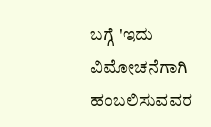ಬಗ್ಗೆ 'ಇದು ವಿಮೋಚನೆಗಾಗಿ ಹಂಬಲಿಸುವವರ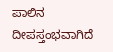ಪಾಲಿನ ದೀಪಸ್ತಂಭವಾಗಿದೆ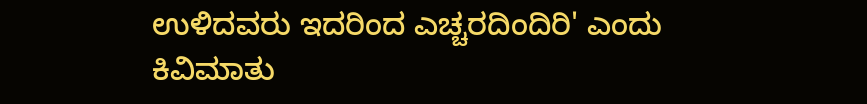ಉಳಿದವರು ಇದರಿಂದ ಎಚ್ಚರದಿಂದಿರಿ' ಎಂದು ಕಿವಿಮಾತು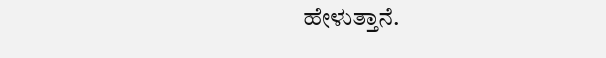ಹೇಳುತ್ತಾನೆ.